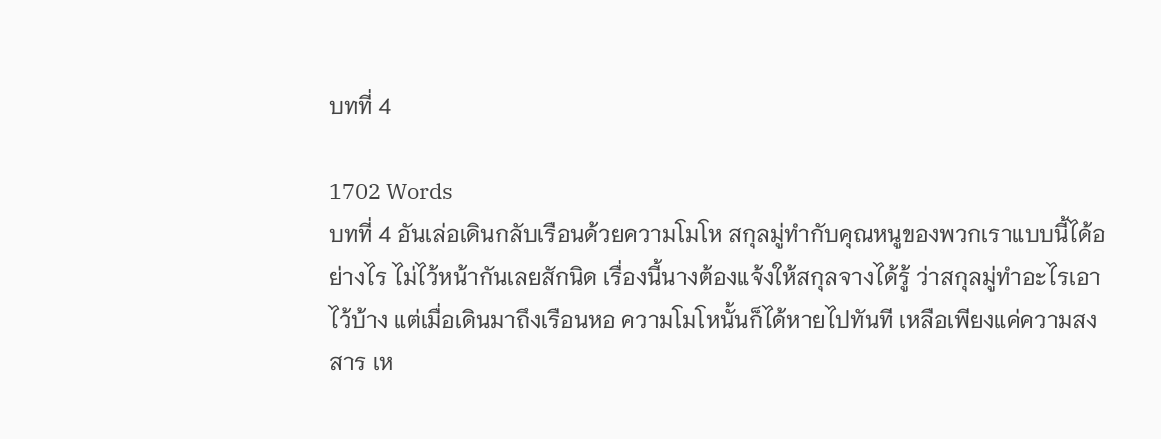บทที่ 4

1702 Words
บทที่ 4 อันเล่อเดินกลับเรือนด้วยความโมโห สกุลมู่ทำกับคุณหนูของพวกเราแบบนี้ได้อย่างไร ไม่ไว้หน้ากันเลยสักนิด เรื่องนี้นางต้องแจ้งให้สกุลจางได้รู้ ว่าสกุลมู่ทำอะไรเอาไว้บ้าง แต่เมื่อเดินมาถึงเรือนหอ ความโมโหนั้นก็ได้หายไปทันที เหลือเพียงแค่ความสงสาร เห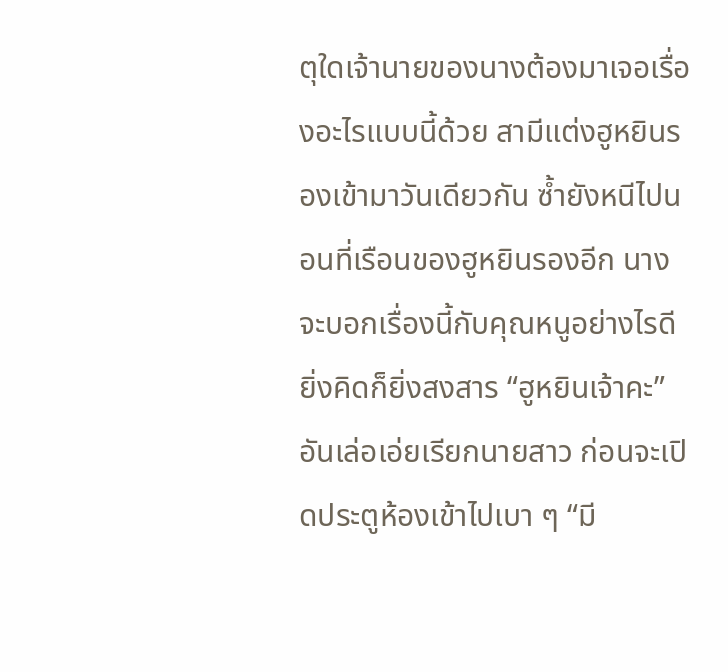ตุใดเจ้านายของนางต้องมาเจอเรื่องอะไรแบบนี้ด้วย สามีแต่งฮูหยินรองเข้ามาวันเดียวกัน ซ้ำยังหนีไปนอนที่เรือนของฮูหยินรองอีก นางจะบอกเรื่องนี้กับคุณหนูอย่างไรดี ยิ่งคิดก็ยิ่งสงสาร “ฮูหยินเจ้าคะ” อันเล่อเอ่ยเรียกนายสาว ก่อนจะเปิดประตูห้องเข้าไปเบา ๆ “มี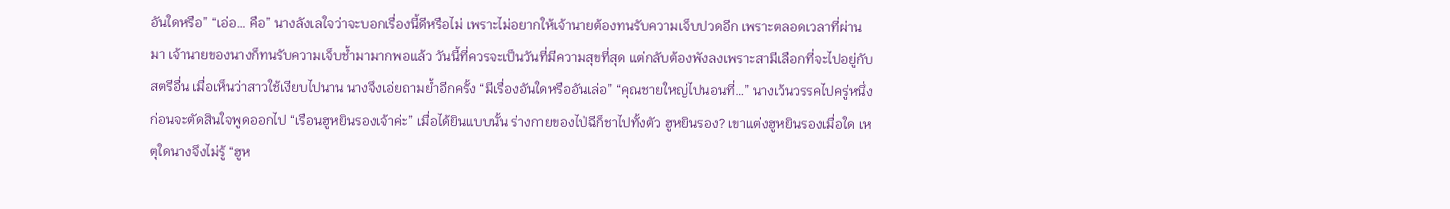อันใดหรือ” “เอ่อ… คือ” นางลังเลใจว่าจะบอกเรื่องนี้ดีหรือไม่ เพราะไม่อยากให้เจ้านายต้องทนรับความเจ็บปวดอีก เพราะตลอดเวลาที่ผ่านมา เจ้านายของนางก็ทนรับความเจ็บช้ำมามากพอแล้ว วันนี้ที่ควรจะเป็นวันที่มีความสุขที่สุด แต่กลับต้องพังลงเพราะสามีเลือกที่จะไปอยู่กับสตรีอื่น เมื่อเห็นว่าสาวใช้เงียบไปนาน นางจึงเอ่ยถามย้ำอีกครั้ง “มีเรื่องอันใดหรืออันเล่อ” “คุณชายใหญ่ไปนอนที่…” นางเว้นวรรคไปครู่หนึ่ง ก่อนจะตัดสินใจพูดออกไป “เรือนฮูหยินรองเจ้าค่ะ” เมื่อได้ยินแบบนั้น ร่างกายของไป่ฉีก็ชาไปทั้งตัว ฮูหยินรอง? เขาแต่งฮูหยินรองเมื่อใด เหตุใดนางจึงไม่รู้ “ฮูห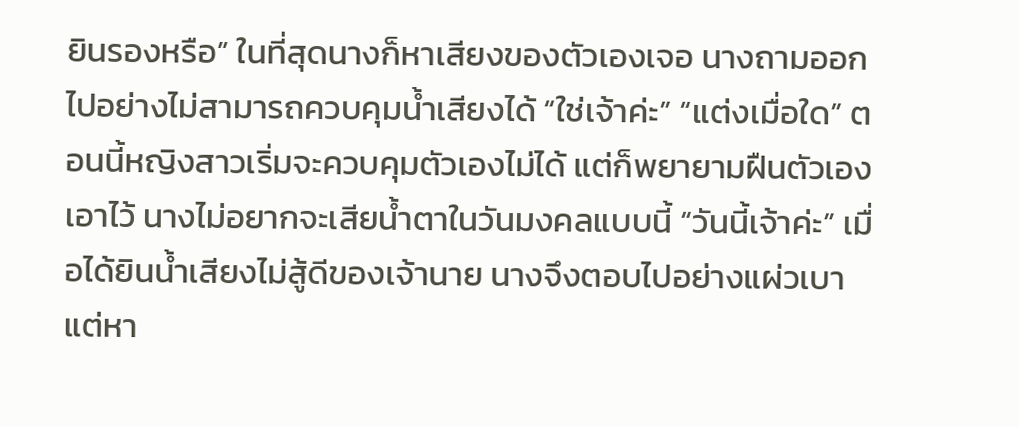ยินรองหรือ” ในที่สุดนางก็หาเสียงของตัวเองเจอ นางถามออกไปอย่างไม่สามารถควบคุมน้ำเสียงได้ “ใช่เจ้าค่ะ” “แต่งเมื่อใด” ตอนนี้หญิงสาวเริ่มจะควบคุมตัวเองไม่ได้ แต่ก็พยายามฝืนตัวเองเอาไว้ นางไม่อยากจะเสียน้ำตาในวันมงคลแบบนี้ “วันนี้เจ้าค่ะ” เมื่อได้ยินน้ำเสียงไม่สู้ดีของเจ้านาย นางจึงตอบไปอย่างแผ่วเบา แต่หา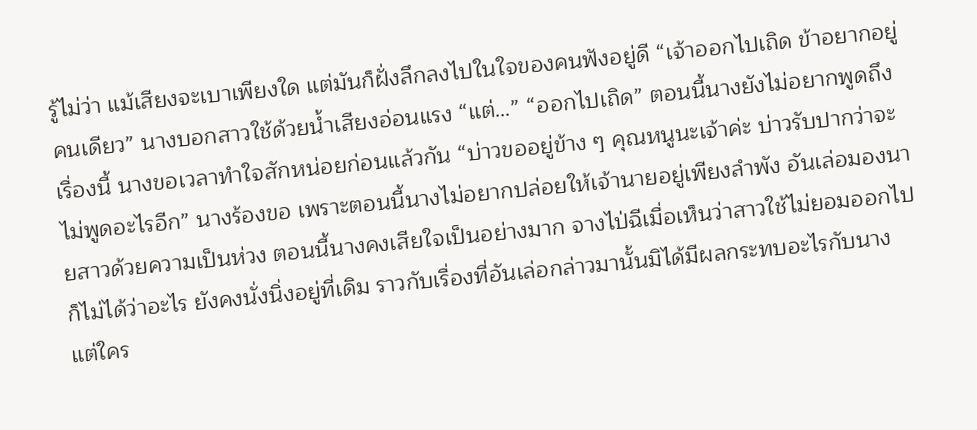รู้ไม่ว่า แม้เสียงจะเบาเพียงใด แต่มันก็ฝั่งลึกลงไปในใจของคนฟังอยู่ดี “เจ้าออกไปเถิด ข้าอยากอยู่คนเดียว” นางบอกสาวใช้ด้วยน้ำเสียงอ่อนแรง “แต่…” “ออกไปเถิด” ตอนนี้นางยังไม่อยากพูดถึงเรื่องนี้ นางขอเวลาทำใจสักหน่อยก่อนแล้วกัน “บ่าวขออยู่ข้าง ๆ คุณหนูนะเจ้าค่ะ บ่าวรับปากว่าจะไม่พูดอะไรอีก” นางร้องขอ เพราะตอนนี้นางไม่อยากปล่อยให้เจ้านายอยู่เพียงลำพัง อันเล่อมองนายสาวด้วยความเป็นห่วง ตอนนี้นางคงเสียใจเป็นอย่างมาก จางไป่ฉีเมื่อเห็นว่าสาวใช้ไม่ยอมออกไปก็ไม่ได้ว่าอะไร ยังคงนั่งนิ่งอยู่ที่เดิม ราวกับเรื่องที่อันเล่อกล่าวมานั้นมิได้มีผลกระทบอะไรกับนาง แต่ใคร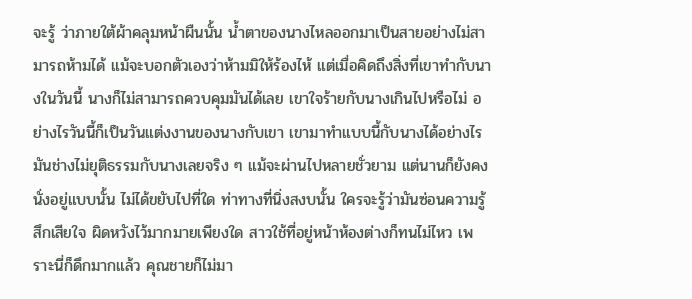จะรู้ ว่าภายใต้ผ้าคลุมหน้าผืนนั้น น้ำตาของนางไหลออกมาเป็นสายอย่างไม่สามารถห้ามได้ แม้จะบอกตัวเองว่าห้ามมิให้ร้องไห้ แต่เมื่อคิดถึงสิ่งที่เขาทำกับนางในวันนี้ นางก็ไม่สามารถควบคุมมันได้เลย เขาใจร้ายกับนางเกินไปหรือไม่ อย่างไรวันนี้ก็เป็นวันแต่งงานของนางกับเขา เขามาทำแบบนี้กับนางได้อย่างไร มันช่างไม่ยุติธรรมกับนางเลยจริง ๆ แม้จะผ่านไปหลายชั่วยาม แต่นานก็ยังคงนั่งอยู่แบบนั้น ไม่ได้ขยับไปที่ใด ท่าทางที่นิ่งสงบนั้น ใครจะรู้ว่ามันซ่อนความรู้สึกเสียใจ ผิดหวังไว้มากมายเพียงใด สาวใช้ที่อยู่หน้าห้องต่างก็ทนไม่ไหว เพราะนี่ก็ดึกมากแล้ว คุณชายก็ไม่มา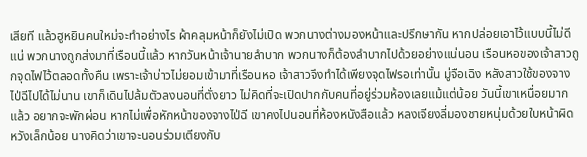เสียที แล้วฮูหยินคนใหม่จะทำอย่างไร ผ้าคลุมหน้าก็ยังไม่เปิด พวกนางต่างมองหน้าและปรึกษากัน หากปล่อยเอาไว้แบบนี้ไม่ดีแน่ พวกนางถูกส่งมาที่เรือนนี้แล้ว หากวันหน้าเจ้านายลำบาก พวกนางก็ต้องลำบากไปด้วยอย่างแน่นอน เรือนหอของเจ้าสาวถูกจุดไฟไว้ตลอดทั้งคืน เพราะเจ้าบ่าวไม่ยอมเข้ามาที่เรือนหอ เจ้าสาวจึงทำได้เพียงจุดไฟรอเท่านั้น มู่จือเฉิง หลังสาวใช้ของจางไป่ฉีไปได้ไม่นาน เขาก็เดินไปล้มตัวลงนอนที่ตั่งยาว ไม่คิดที่จะเปิดปากกับคนที่อยู่ร่วมห้องเลยแม้แต่น้อย วันนี้เขาเหนื่อยมากแล้ว อยากจะพักผ่อน หากไม่เพื่อหักหน้าของจางไป่ฉี เขาคงไปนอนที่ห้องหนังสือแล้ว หลงเจียงลี่มองชายหนุ่มด้วยใบหน้าผิดหวังเล็กน้อย นางคิดว่าเขาจะนอนร่วมเตียงกับ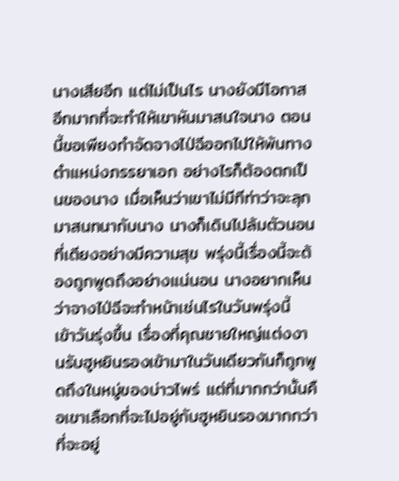นางเสียอีก แต่ไม่เป็นไร นางยังมีโอกาสอีกมากที่จะทำให้เขาหันมาสนใจนาง ตอนนี้ขอเพียงกำจัดจางไป่ฉีออกไปให้พ้นทาง ตำแหน่งภรรยาเอก อย่างไรก็ต้องตกเป็นของนาง เมื่อเห็นว่าเขาไม่มีทีท่าว่าจะลุกมาสนทนากับนาง นางก็เดินไปล้มตัวนอนที่เตียงอย่างมีความสุข พรุ่งนี้เรื่องนี้จะต้องถูกพูดถึงอย่างแน่นอน นางอยากเห็นว่าจางไป่ฉีจะทำหน้าเช่นไรในวันพรุ่งนี้ เข้าวันรุ่งขึ้น เรื่องที่คุณชายใหญ่แต่งงานรับฮูหยินรองเข้ามาในวันเดียวกันก็ถูกพูดถึงในหมู่ของบ่าวไพร่ แต่ที่มากกว่านั้นคือเขาเลือกที่จะไปอยู่กับฮูหยินรองมากกว่าที่จะอยู่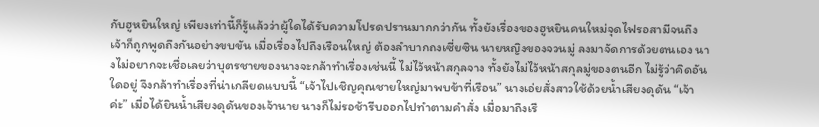กับฮูหยินใหญ่ เพียงเท่านี้ก็รู้แล้วว่าผู้ใดได้รับความโปรดปรานมากกว่ากัน ทั้งยังเรื่องของฮูหยินคนใหม่จุดไฟรอสามีจนถึงเจ้าก็ถูกพูดถึงกันอย่างขบขัน เมื่อเรื่องไปถึงเรือนใหญ่ ต้องลำบากถงเซี่ยซิน นายหญิงของจวนมู่ ลงมาจัดการด้วยตนเอง นางไม่อยากจะเชื่อเลยว่าบุตรชายของนางจะกล้าทำเรื่องเช่นนี้ ไม่ไว้หน้าสกุลจาง ทั้งยังไม่ไว้หน้าสกุลมู่ของตนอีก ไม่รู้ว่าคิดอันใดอยู่ จึงกล้าทำเรื่องที่น่าเกลียดแบบนี้ “เจ้าไปเชิญคุณชายใหญ่มาพบข้าที่เรือน” นางเอ่ยสั่งสาวใช้ด้วยน้ำเสียงดุดัน “เจ้าค่ะ” เมื่อได้ยินน้ำเสียงดุดันของเจ้านาย นางก็ไม่รอช้ารีบออกไปทำตามคำสั่ง เมื่อมาถึงเรื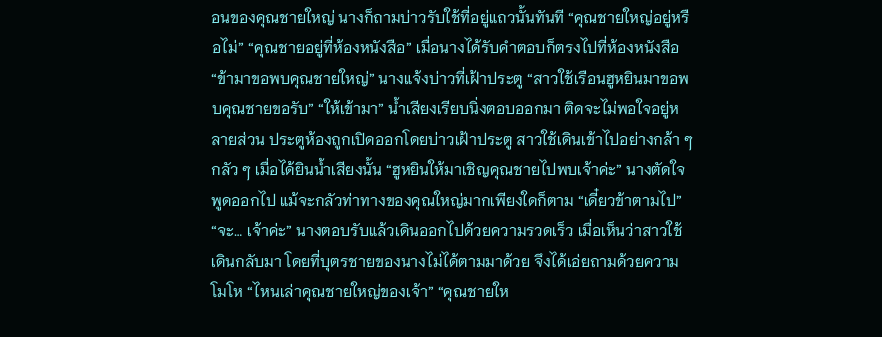อนของคุณชายใหญ่ นางก็ถามบ่าวรับใช้ที่อยู่แถวนั้นทันที “คุณชายใหญ่อยู่หรือไม่” “คุณชายอยู่ที่ห้องหนังสือ” เมื่อนางได้รับคำตอบก็ตรงไปที่ห้องหนังสือ “ข้ามาขอพบคุณชายใหญ่” นางแจ้งบ่าวที่เฝ้าประตู “สาวใช้เรือนฮูหยินมาขอพบคุณชายขอรับ” “ให้เข้ามา” น้ำเสียงเรียบนิ่งตอบออกมา ติดจะไม่พอใจอยู่หลายส่วน ประตูห้องถูกเปิดออกโดยบ่าวเฝ้าประตู สาวใช้เดินเข้าไปอย่างกล้า ๆ กลัว ๆ เมื่อได้ยินน้ำเสียงนั้น “ฮูหยินให้มาเชิญคุณชายไปพบเจ้าค่ะ” นางตัดใจพูดออกไป แม้จะกลัวท่าทางของคุณใหญ่มากเพียงใดก็ตาม “เดี๋ยวข้าตามไป” “จะ… เจ้าค่ะ” นางตอบรับแล้วเดินออกไปด้วยความรวดเร็ว เมื่อเห็นว่าสาวใช้เดินกลับมา โดยที่บุตรชายของนางไม่ได้ตามมาด้วย จึงได้เอ่ยถามด้วยความโมโห “ไหนเล่าคุณชายใหญ่ของเจ้า” “คุณชายให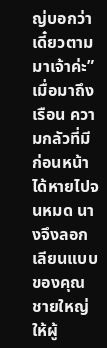ญ่บอกว่า เดี๋ยวตามมาเจ้าค่ะ” เมื่อมาถึงเรือน ความกลัวที่มีก่อนหน้าได้หายไปจนหมด นางจึงลอกเลียนแบบของคุณชายใหญ่ ให้ผู้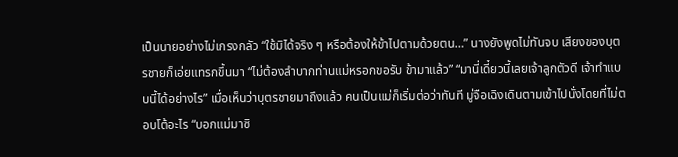เป็นนายอย่างไม่เกรงกลัว “ใช้มิได้จริง ๆ หรือต้องให้ข้าไปตามด้วยตน…” นางยังพูดไม่ทันจบ เสียงของบุตรชายก็เอ่ยแทรกขึ้นมา “ไม่ต้องลำบากท่านแม่หรอกขอรับ ข้ามาแล้ว” “มานี่เดี๋ยวนี้เลยเจ้าลูกตัวดี เจ้าทำแบบนี้ได้อย่างไร” เมื่อเห็นว่าบุตรชายมาถึงแล้ว คนเป็นแม่ก็เริ่มต่อว่าทันที มู่จือเฉิงเดินตามเข้าไปนั่งโดยที่ไม่ตอบโต้อะไร “บอกแม่มาซิ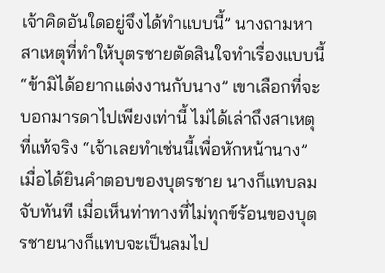เจ้าคิดอันใดอยู่จึงได้ทำแบบนี้” นางถามหาสาเหตุที่ทำให้บุตรชายตัดสินใจทำเรื่องแบบนี้ “ข้ามิได้อยากแต่งงานกับนาง” เขาเลือกที่จะบอกมารดาไปเพียงเท่านี้ ไม่ได้เล่าถึงสาเหตุที่แท้จริง “เจ้าเลยทำเช่นนี้เพื่อหักหน้านาง” เมื่อได้ยินคำตอบของบุตรชาย นางก็แทบลมจับทันที เมื่อเห็นท่าทางที่ไม่ทุกข์ร้อนของบุตรชายนางก็แทบจะเป็นลมไป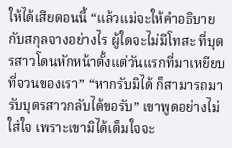ให้ได้เสียตอนนี้ “แล้วแม่จะให้คำอธิบายกับสกุลจางอย่างไร ผู้ใดจะไม่มีโทสะ ที่บุตรสาวโดนหักหน้าตั้งแต่วันแรกที่มาเหยียบที่จวนของเรา” “หากรับมิได้ ก็สามารถมารับบุตรสาวกลับได้ขอรับ” เขาพูดอย่างไม่ใส่ใจ เพราะเขามิได้เต็มใจจะ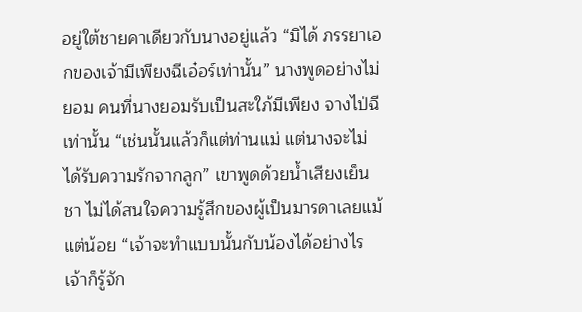อยู่ใต้ชายคาเดียวกับนางอยู่แล้ว “มิได้ ภรรยาเอกของเจ้ามีเพียงฉีเอ๋อร์เท่านั้น” นางพูดอย่างไม่ยอม คนที่นางยอมรับเป็นสะใภ้มีเพียง จางไป่ฉี เท่านั้น “เช่นนั้นแล้วก็แต่ท่านแม่ แต่นางจะไม่ได้รับความรักจากลูก” เขาพูดด้วยน้ำเสียงเย็นชา ไม่ได้สนใจความรู้สึกของผู้เป็นมารดาเลยแม้แต่น้อย “เจ้าจะทำแบบนั้นกับน้องได้อย่างไร เจ้าก็รู้จัก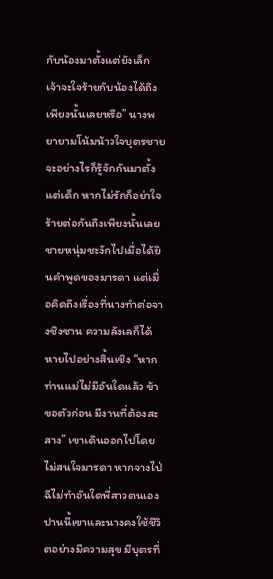กับน้องมาตั้งแต่ยังเล็ก เจ้าจะใจร้ายกับน้องได้ถึงเพียงนั้นเลยหรือ” นางพยายามโน้มน้าวใจบุตรชาย จะอย่างไรก็รู้จักกันมาตั้งแต่เด็ก หากไม่รักก็อย่าใจร้ายต่อกันถึงเพียงนั้นเลย ชายหนุ่มชะงักไปเมื่อได้ยินคำพูดของมารดา แต่เมื่อคิดถึงเรื่องที่นางทำต่อจางชิงซาน ความลังเลก็ได้หายไปอย่างสิ้นเชิง “หากท่านแม่ไม่มีอันใดแล้ว ข้าขอตัวก่อน มีงานที่ต้องสะสาง” เขาเดินออกไปโดยไม่สนใจมารดา หากจางไป่ฉีไม่ทำอันใดพี่สาวตนเอง ปานนี้เขาและนางคงใช้ชีวิตอย่างมีความสุข มีบุตรที่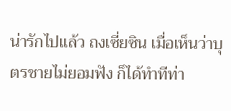น่ารักไปแล้ว ถงเซี่ยซิน เมื่อเห็นว่าบุตรชายไม่ยอมฟัง ก็ได้ทำทีท่า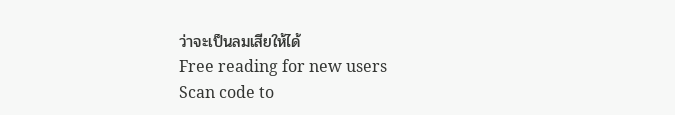ว่าจะเป็นลมเสียให้ได้
Free reading for new users
Scan code to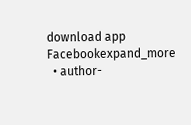download app
Facebookexpand_more
  • author-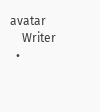avatar
    Writer
  •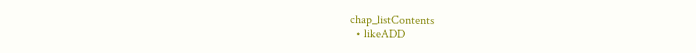chap_listContents
  • likeADD